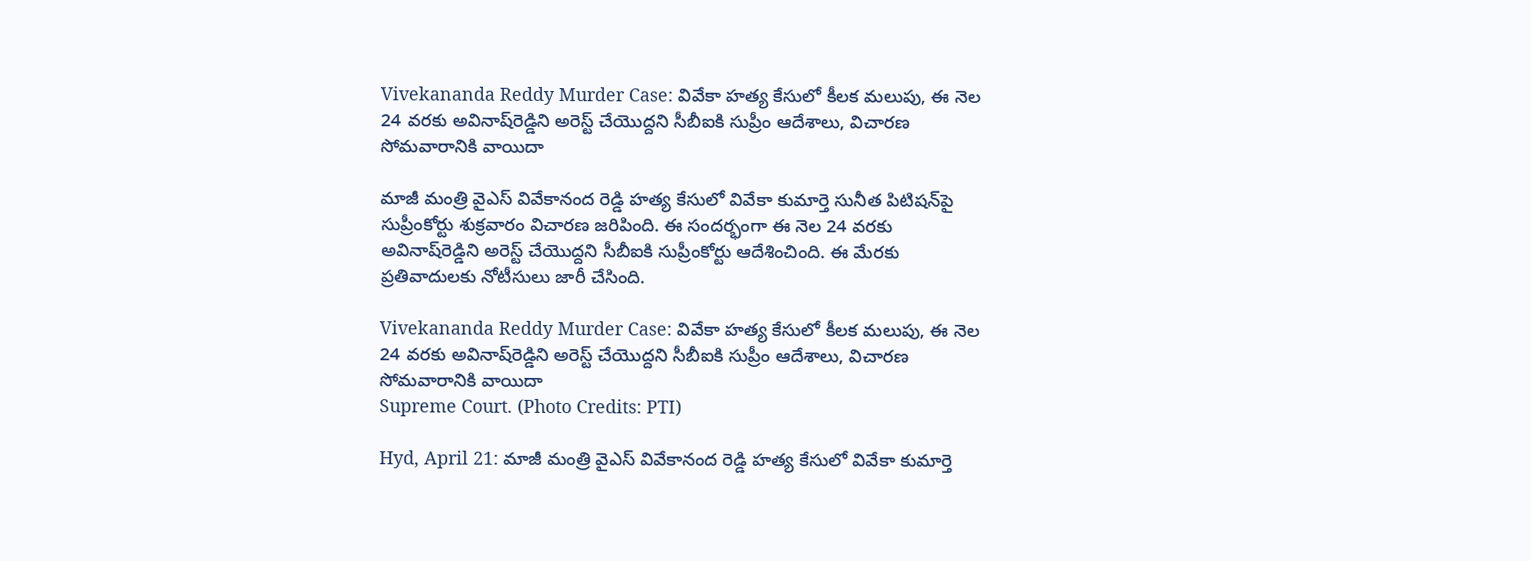Vivekananda Reddy Murder Case: వివేకా హత్య కేసులో కీలక మలుపు, ఈ నెల 24 వరకు అవినాష్‌రెడ్డిని అరెస్ట్‌ చేయొద్దని సీబీఐకి సుప్రీం ఆదేశాలు, విచారణ సోమవారానికి వాయిదా

మాజీ మంత్రి వైఎస్ వివేకానంద రెడ్డి హత్య కేసులో వివేకా కుమార్తె సునీత పిటిషన్‌పై సుప్రీంకోర్టు శుక్రవారం విచారణ జరిపింది. ఈ సందర్భంగా ఈ నెల 24 వరకు అవినాష్‌రెడ్డిని అరెస్ట్‌ చేయొద్దని సీబీఐకి సుప్రీంకోర్టు ఆదేశించింది. ఈ మేరకు ప్రతివాదులకు నోటీసులు జారీ చేసింది.

Vivekananda Reddy Murder Case: వివేకా హత్య కేసులో కీలక మలుపు, ఈ నెల 24 వరకు అవినాష్‌రెడ్డిని అరెస్ట్‌ చేయొద్దని సీబీఐకి సుప్రీం ఆదేశాలు, విచారణ సోమవారానికి వాయిదా
Supreme Court. (Photo Credits: PTI)

Hyd, April 21: మాజీ మంత్రి వైఎస్ వివేకానంద రెడ్డి హత్య కేసులో వివేకా కుమార్తె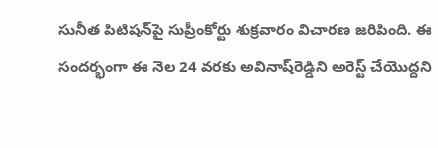సునీత పిటిషన్‌పై సుప్రీంకోర్టు శుక్రవారం విచారణ జరిపింది. ఈ సందర్భంగా ఈ నెల 24 వరకు అవినాష్‌రెడ్డిని అరెస్ట్‌ చేయొద్దని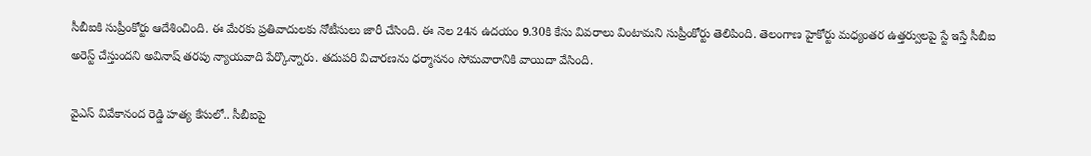సీబీఐకి సుప్రీంకోర్టు ఆదేశించింది. ఈ మేరకు ప్రతివాదులకు నోటీసులు జారీ చేసింది. ఈ నెల 24న ఉదయం 9.30కి కేసు వివరాలు వింటామని సుప్రీంకోర్టు తెలిపింది. తెలంగాణ హైకోర్టు మధ్యంతర ఉత్తర్వులపై స్టే ఇస్తే సీబీఐ అరెస్ట్‌ చేస్తుందని అవినాష్‌ తరపు న్యాయవాది పేర్కొన్నారు. తదుపరి విచారణను ధర్మాసనం సోమవారానికి వాయిదా వేసింది.

వైఎస్‌ వివేకానంద రెడ్డి హత్య కేసులో.. సీబీఐపై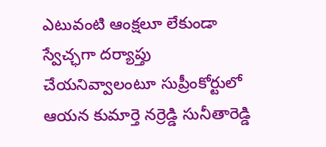ఎటువంటి ఆంక్షలూ లేకుండా స్వేచ్ఛగా దర్యాప్తు చేయనివ్వాలంటూ సుప్రీంకోర్టులో ఆయన కుమార్తె నర్రెడ్డి సునీతారెడ్డి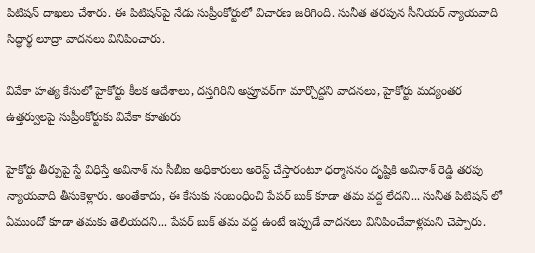పిటిషన్‌ దాఖలు చేశారు. ఈ పిటిషన్‌పై నేడు సుప్రీంకోర్టులో విచారణ జరిగింది. సునీత తరపున సీనియర్ న్యాయవాది సిద్ధార్థ లూద్రా వాదనలు వినిపించారు.

వివేకా హత్య కేసులో హైకోర్టు కీలక ఆదేశాలు, దస్తగిరిని అప్రూవర్‌గా మార్చొద్దని వాదనలు, హైకోర్టు మద్యంతర ఉత్తర్వులపై సుప్రీంకోర్టుకు వివేకా కూతురు

హైకోర్టు తీర్పుపై స్టే విధిస్తే అవినాశ్ ను సీబీఐ అధికారులు అరెస్ట్ చేస్తారంటూ ధర్మాసనం దృష్టికి అవినాశ్ రెడ్డి తరపు న్యాయవాది తీసుకెళ్లారు. అంతేకాదు, ఈ కేసుకు సంబంధించి పేపర్ బుక్ కూడా తమ వద్ద లేదని... సునీత పిటిషన్ లో ఏముందో కూడా తమకు తెలియదని... పేపర్ బుక్ తమ వద్ద ఉంటే ఇప్పుడే వాదనలు వినిపించేవాళ్లమని చెప్పారు.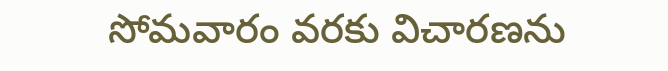సోమవారం వరకు విచారణను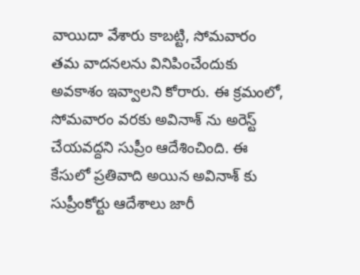వాయిదా వేశారు కాబట్టి, సోమవారం తమ వాదనలను వినిపించేందుకు అవకాశం ఇవ్వాలని కోరారు. ఈ క్రమంలో, సోమవారం వరకు అవినాశ్ ను అరెస్ట్ చేయవద్దని సుప్రీం ఆదేశించింది. ఈ కేసులో ప్రతివాది అయిన అవినాశ్ కు సుప్రీంకోర్టు ఆదేశాలు జారీ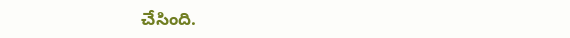చేసింది.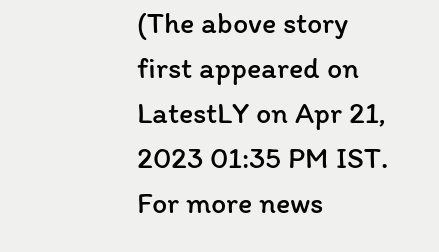(The above story first appeared on LatestLY on Apr 21, 2023 01:35 PM IST. For more news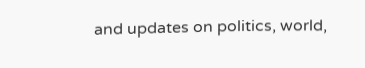and updates on politics, world,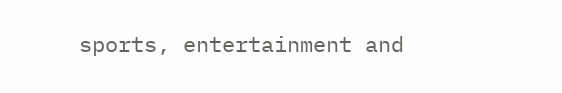sports, entertainment and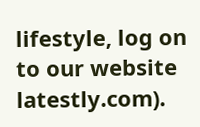lifestyle, log on to our website latestly.com).